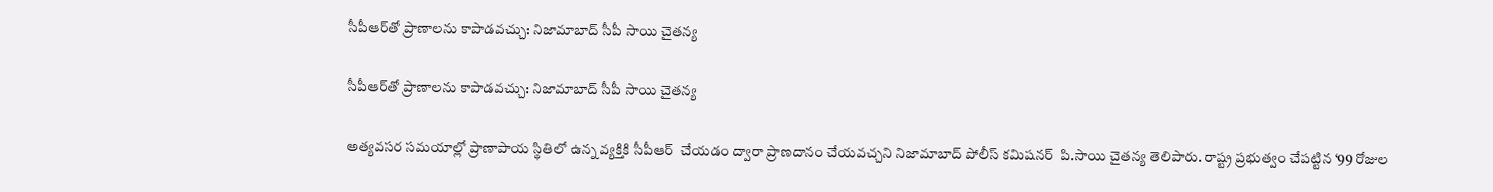సీపీఆర్‌తో ప్రాణాలను కాపాడవచ్చు: నిజామాబాద్ సీపీ సాయి చైతన్య

సీపీఆర్‌తో ప్రాణాలను కాపాడవచ్చు: నిజామాబాద్ సీపీ సాయి చైతన్య

అత్యవసర సమయాల్లో ప్రాణాపాయ స్థితిలో ఉన్న వ్యక్తికి సీపీఆర్  చేయడం ద్వారా ప్రాణదానం చేయవచ్చని నిజామాబాద్ పోలీస్ కమిషనర్  పి.సాయి చైతన్య తెలిపారు. రాష్ట్ర ప్రభుత్వం చేపట్టిన ‘99 రోజుల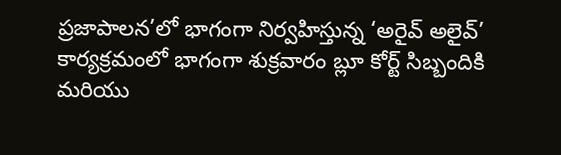ప్రజాపాలన’లో భాగంగా నిర్వహిస్తున్న ‘అరైవ్ అలైవ్’ కార్యక్రమంలో భాగంగా శుక్రవారం బ్లూ కోర్ట్ సిబ్బందికి మరియు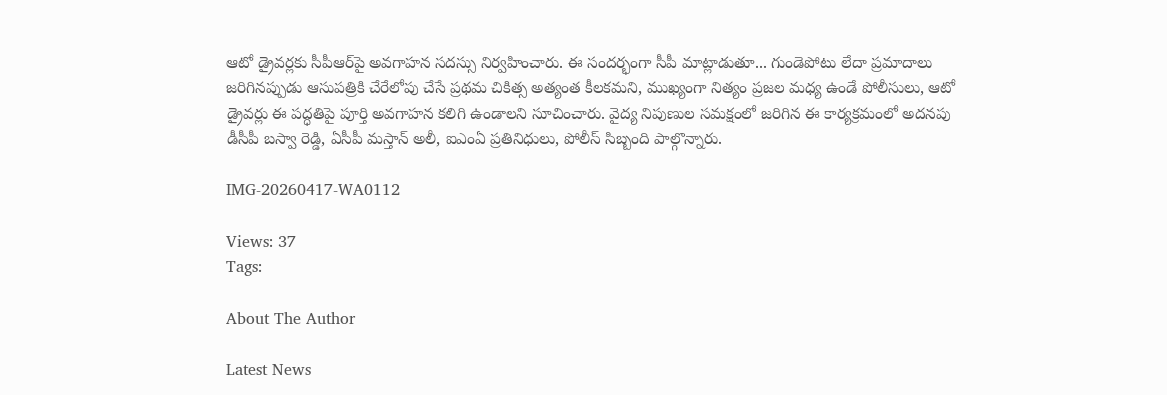ఆటో డ్రైవర్లకు సీపీఆర్‌పై అవగాహన సదస్సు నిర్వహించారు. ఈ సందర్భంగా సీపీ మాట్లాడుతూ... గుండెపోటు లేదా ప్రమాదాలు జరిగినప్పుడు ఆసుపత్రికి చేరేలోపు చేసే ప్రథమ చికిత్స అత్యంత కీలకమని, ముఖ్యంగా నిత్యం ప్రజల మధ్య ఉండే పోలీసులు, ఆటో డ్రైవర్లు ఈ పద్ధతిపై పూర్తి అవగాహన కలిగి ఉండాలని సూచించారు. వైద్య నిపుణుల సమక్షంలో జరిగిన ఈ కార్యక్రమంలో అదనపు డీసీపీ బస్వా రెడ్డి, ఏసీపీ మస్తాన్ అలీ, ఐఎంఏ ప్రతినిధులు, పోలీస్ సిబ్బంది పాల్గొన్నారు.

IMG-20260417-WA0112

Views: 37
Tags:

About The Author

Latest News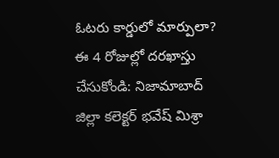ఓటరు కార్డులో మార్పులా? ఈ 4 రోజుల్లో దరఖాస్తు చేసుకోండి: నిజామాబాద్ జిల్లా కలెక్టర్ భవేష్ మిశ్రా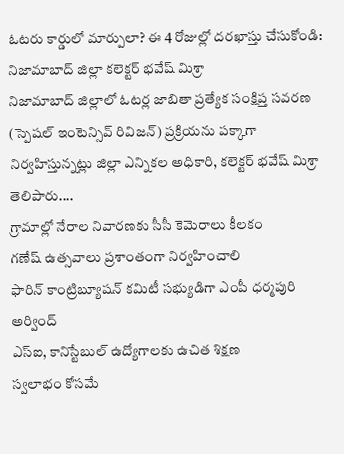ఓటరు కార్డులో మార్పులా? ఈ 4 రోజుల్లో దరఖాస్తు చేసుకోండి: నిజామాబాద్ జిల్లా కలెక్టర్ భవేష్ మిశ్రా
నిజామాబాద్ జిల్లాలో ఓటర్ల జాబితా ప్రత్యేక సంక్షిప్త సవరణ (స్పెషల్‌ ఇంటెన్సివ్‌ రివిజన్‌) ప్రక్రియను పక్కాగా నిర్వహిస్తున్నట్లు జిల్లా ఎన్నికల అధికారి, కలెక్టర్‌ భవేష్‌ మిశ్రా తెలిపారు....
గ్రామాల్లో నేరాల నివారణకు సీసీ కెమెరాలు కీలకం
గణేష్ ఉత్సవాలు ప్రశాంతంగా నిర్వహించాలి
ఫారిన్ కాంట్రిబ్యూషన్ కమిటీ సభ్యుడిగా ఎంపీ ధర్మపురి అర్వింద్
ఎస్‌ఐ, కానిస్టేబుల్‌ ఉద్యోగాలకు ఉచిత శిక్షణ
స్వలాభం కోసమే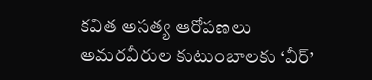కవిత అసత్య ఆరోపణలు
అమరవీరుల కుటుంబాలకు ‘వీర్‌’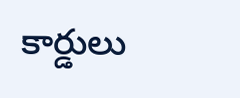కార్డులు